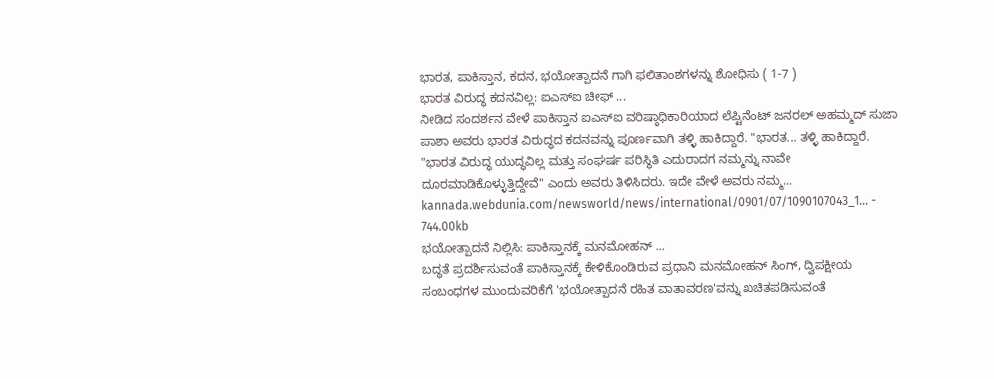ಭಾರತ, ಪಾಕಿಸ್ತಾನ, ಕದನ, ಭಯೋತ್ಪಾದನೆ ಗಾಗಿ ಫಲಿತಾಂಶಗಳನ್ನು ಶೋಧಿಸು ( 1-7 )
ಭಾರತ ವಿರುದ್ಧ ಕದನವಿಲ್ಲ: ಐಎಸ್‌ಐ ಚೀಫ್ ...
ನೀಡಿದ ಸಂದರ್ಶನ ವೇಳೆ ಪಾಕಿಸ್ತಾನ ಐಎಸ್‌ಐ ವರಿಷ್ಠಾಧಿಕಾರಿಯಾದ ಲೆಪ್ಟಿನೆಂಟ್ ಜನರಲ್ ಅಹಮ್ಮದ್ ಸುಜಾ ಪಾಶಾ ಅವರು ಭಾರತ ವಿರುದ್ಧದ ಕದನವನ್ನು ಪೂರ್ಣವಾಗಿ ತಳ್ಳಿ ಹಾಕಿದ್ದಾರೆ. "ಭಾರತ... ತಳ್ಳಿ ಹಾಕಿದ್ದಾರೆ. "ಭಾರತ ವಿರುದ್ಧ ಯುದ್ಧವಿಲ್ಲ ಮತ್ತು ಸಂಘರ್ಷ ಪರಿಸ್ಥಿತಿ ಎದುರಾದಗ ನಮ್ಮನ್ನು ನಾವೇ ದೂರಮಾಡಿಕೊಳ್ಳುತ್ತಿದ್ದೇವೆ" ಎಂದು ಅವರು ತಿಳಿಸಿದರು. ಇದೇ ವೇಳೆ ಅವರು ನಮ್ಮ...
kannada.webdunia.com/newsworld/news/international/0901/07/1090107043_1... - 744.00kb
ಭಯೋತ್ಪಾದನೆ ನಿಲ್ಲಿಸಿ: ಪಾಕಿಸ್ತಾನಕ್ಕೆ ಮನಮೋಹನ್ ...
ಬದ್ಧತೆ ಪ್ರದರ್ಶಿಸುವಂತೆ ಪಾಕಿಸ್ತಾನಕ್ಕೆ ಕೇಳಿಕೊಂಡಿರುವ ಪ್ರಧಾನಿ ಮನಮೋಹನ್ ಸಿಂಗ್, ದ್ವಿಪಕ್ಷೀಯ ಸಂಬಂಧಗಳ ಮುಂದುವರಿಕೆಗೆ 'ಭಯೋತ್ಪಾದನೆ ರಹಿತ ವಾತಾವರಣ'ವನ್ನು ಖಚಿತಪಡಿಸುವಂತೆ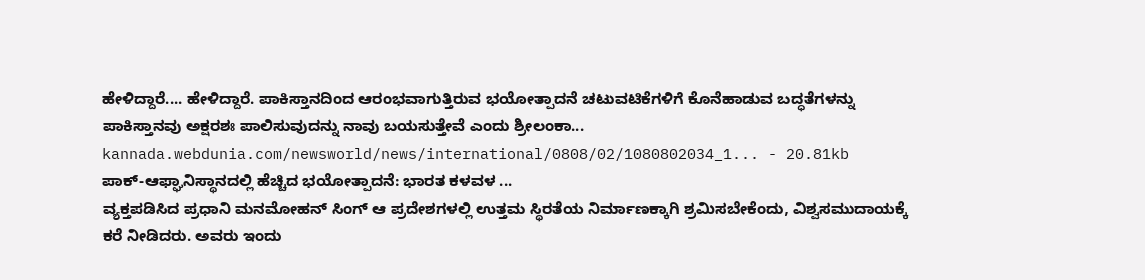ಹೇಳಿದ್ದಾರೆ.... ಹೇಳಿದ್ದಾರೆ. ಪಾಕಿಸ್ತಾನದಿಂದ ಆರಂಭವಾಗುತ್ತಿರುವ ಭಯೋತ್ಪಾದನೆ ಚಟುವಟಿಕೆಗಳಿಗೆ ಕೊನೆಹಾಡುವ ಬದ್ಧತೆಗಳನ್ನು ಪಾಕಿಸ್ತಾನವು ಅಕ್ಷರಶಃ ಪಾಲಿಸುವುದನ್ನು ನಾವು ಬಯಸುತ್ತೇವೆ ಎಂದು ಶ್ರೀಲಂಕಾ...
kannada.webdunia.com/newsworld/news/international/0808/02/1080802034_1... - 20.81kb
ಪಾಕ್‌-ಆಫ್ಘಾನಿಸ್ಥಾನದಲ್ಲಿ ಹೆಚ್ಚಿದ ಭಯೋತ್ಪಾದನೆ: ಭಾರತ ಕಳವಳ ...
ವ್ಯಕ್ತಪಡಿಸಿದ ಪ್ರಧಾನಿ ಮನಮೋಹನ್‌ ಸಿಂಗ್‌ ಆ ಪ್ರದೇಶಗಳಲ್ಲಿ ಉತ್ತಮ ಸ್ಥಿರತೆಯ ನಿರ್ಮಾಣಕ್ಕಾಗಿ ಶ್ರಮಿಸಬೇಕೆಂದು, ವಿಶ್ವಸಮುದಾಯಕ್ಕೆ ಕರೆ ನೀಡಿದರು. ಅವರು ಇಂದು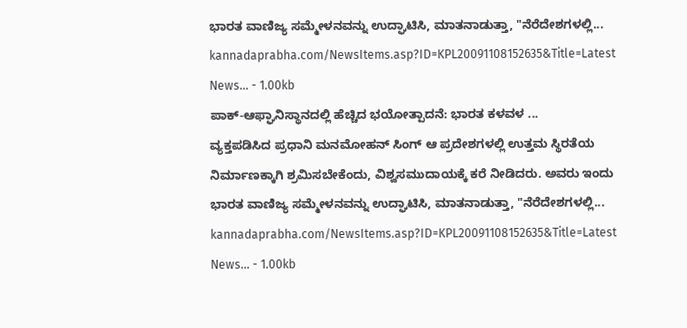ಭಾರತ ವಾಣಿಜ್ಯ ಸಮ್ಮೇಳನವನ್ನು ಉದ್ಘಾಟಿಸಿ, ಮಾತನಾಡುತ್ತಾ, "ನೆರೆದೇಶಗಳಲ್ಲಿ...
kannadaprabha.com/NewsItems.asp?ID=KPL20091108152635&Title=Latest News... - 1.00kb
ಪಾಕ್‌-ಆಫ್ಘಾನಿಸ್ಥಾನದಲ್ಲಿ ಹೆಚ್ಚಿದ ಭಯೋತ್ಪಾದನೆ: ಭಾರತ ಕಳವಳ ...
ವ್ಯಕ್ತಪಡಿಸಿದ ಪ್ರಧಾನಿ ಮನಮೋಹನ್‌ ಸಿಂಗ್‌ ಆ ಪ್ರದೇಶಗಳಲ್ಲಿ ಉತ್ತಮ ಸ್ಥಿರತೆಯ ನಿರ್ಮಾಣಕ್ಕಾಗಿ ಶ್ರಮಿಸಬೇಕೆಂದು, ವಿಶ್ವಸಮುದಾಯಕ್ಕೆ ಕರೆ ನೀಡಿದರು. ಅವರು ಇಂದು ಭಾರತ ವಾಣಿಜ್ಯ ಸಮ್ಮೇಳನವನ್ನು ಉದ್ಘಾಟಿಸಿ, ಮಾತನಾಡುತ್ತಾ, "ನೆರೆದೇಶಗಳಲ್ಲಿ...
kannadaprabha.com/NewsItems.asp?ID=KPL20091108152635&Title=Latest News... - 1.00kb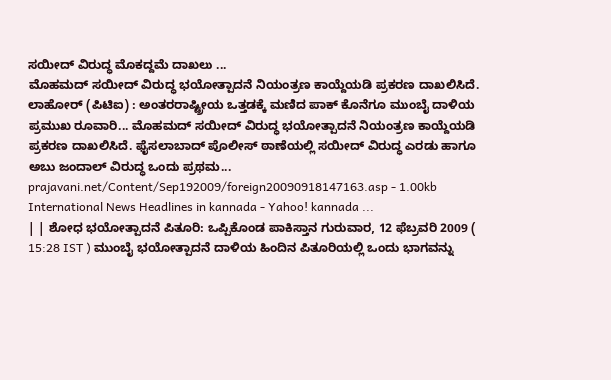ಸಯೀದ್ ವಿರುದ್ಧ ಮೊಕದ್ದಮೆ ದಾಖಲು ...
ಮೊಹಮದ್ ಸಯೀದ್ ವಿರುದ್ಧ ಭಯೋತ್ಪಾದನೆ ನಿಯಂತ್ರಣ ಕಾಯ್ದೆಯಡಿ ಪ್ರಕರಣ ದಾಖಲಿಸಿದೆ. ಲಾಹೋರ್ (ಪಿಟಿಐ) : ಅಂತರರಾಷ್ಟ್ರೀಯ ಒತ್ತಡಕ್ಕೆ ಮಣಿದ ಪಾಕ್ ಕೊನೆಗೂ ಮುಂಬೈ ದಾಳಿಯ ಪ್ರಮುಖ ರೂವಾರಿ... ಮೊಹಮದ್ ಸಯೀದ್ ವಿರುದ್ಧ ಭಯೋತ್ಪಾದನೆ ನಿಯಂತ್ರಣ ಕಾಯ್ದೆಯಡಿ ಪ್ರಕರಣ ದಾಖಲಿಸಿದೆ. ಫೈಸಲಾಬಾದ್ ಪೊಲೀಸ್ ಠಾಣೆಯಲ್ಲಿ ಸಯೀದ್ ವಿರುದ್ಧ ಎರಡು ಹಾಗೂ ಅಬು ಜಂದಾಲ್ ವಿರುದ್ಧ ಒಂದು ಪ್ರಥಮ...
prajavani.net/Content/Sep192009/foreign20090918147163.asp - 1.00kb
International News Headlines in kannada - Yahoo! kannada ...
| | ಶೋಧ ಭಯೋತ್ಪಾದನೆ ಪಿತೂರಿ: ಒಪ್ಪಿಕೊಂಡ ಪಾಕಿಸ್ತಾನ ಗುರುವಾರ, 12 ಫೆಬ್ರವರಿ 2009 ( 15:28 IST ) ಮುಂಬೈ ಭಯೋತ್ಪಾದನೆ ದಾಳಿಯ ಹಿಂದಿನ ಪಿತೂರಿಯಲ್ಲಿ ಒಂದು ಭಾಗವನ್ನು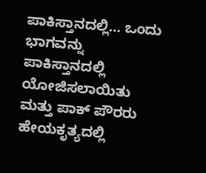ಪಾಕಿಸ್ತಾನದಲ್ಲಿ... ಒಂದು ಭಾಗವನ್ನು ಪಾಕಿಸ್ತಾನದಲ್ಲಿ ಯೋಜಿಸಲಾಯಿತು ಮತ್ತು ಪಾಕ್ ಪೌರರು ಹೇಯಕೃತ್ಯದಲ್ಲಿ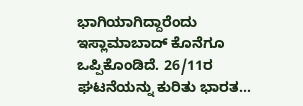ಭಾಗಿಯಾಗಿದ್ದಾರೆಂದು ಇಸ್ಲಾಮಾಬಾದ್ ಕೊನೆಗೂ ಒಪ್ಪಿಕೊಂಡಿದೆ. 26/11ರ ಘಟನೆಯನ್ನು ಕುರಿತು ಭಾರತ...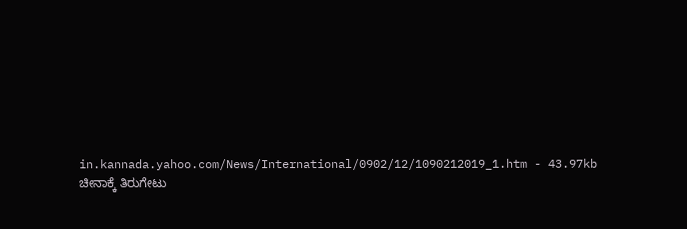in.kannada.yahoo.com/News/International/0902/12/1090212019_1.htm - 43.97kb
ಚೀನಾಕ್ಕೆ ತಿರುಗೇಟು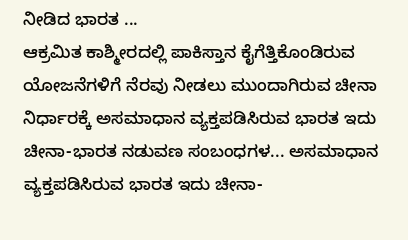ನೀಡಿದ ಭಾರತ ...
ಆಕ್ರಮಿತ ಕಾಶ್ಮೀರದಲ್ಲಿ ಪಾಕಿಸ್ತಾನ ಕೈಗೆತ್ತಿಕೊಂಡಿರುವ ಯೋಜನೆಗಳಿಗೆ ನೆರವು ನೀಡಲು ಮುಂದಾಗಿರುವ ಚೀನಾ ನಿರ್ಧಾರಕ್ಕೆ ಅಸಮಾಧಾನ ವ್ಯಕ್ತಪಡಿಸಿರುವ ಭಾರತ ಇದು ಚೀನಾ-ಭಾರತ ನಡುವಣ ಸಂಬಂಧಗಳ... ಅಸಮಾಧಾನ ವ್ಯಕ್ತಪಡಿಸಿರುವ ಭಾರತ ಇದು ಚೀನಾ-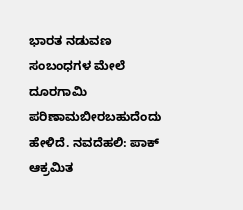ಭಾರತ ನಡುವಣ ಸಂಬಂಧಗಳ ಮೇಲೆ ದೂರಗಾಮಿ ಪರಿಣಾಮಬೀರಬಹುದೆಂದು ಹೇಳಿದೆ. ನವದೆಹಲಿ: ಪಾಕ್ ಆಕ್ರಮಿತ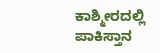ಕಾಶ್ಮೀರದಲ್ಲಿ ಪಾಕಿಸ್ತಾನ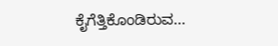ಕೈಗೆತ್ತಿಕೊಂಡಿರುವ...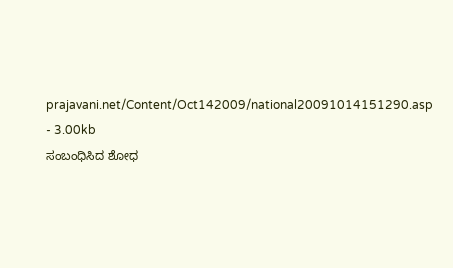prajavani.net/Content/Oct142009/national20091014151290.asp - 3.00kb
ಸಂಬಂಧಿಸಿದ ಶೋಧ